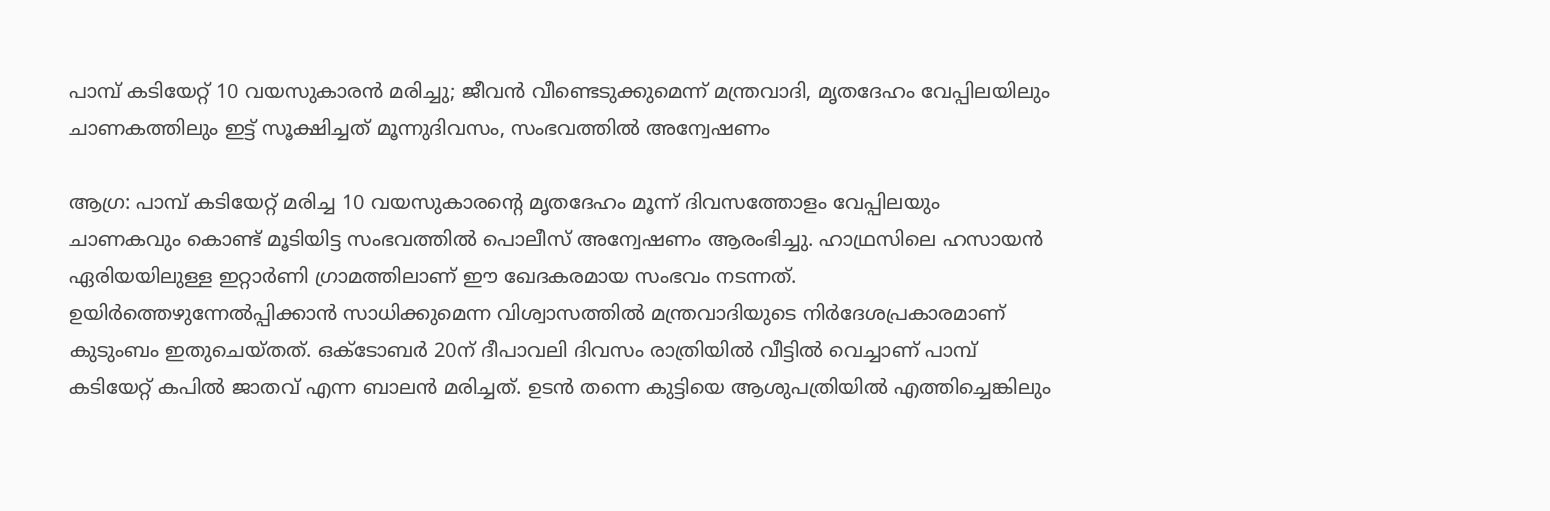പാമ്പ് കടിയേറ്റ് 10 വയസുകാരന്‍ മരിച്ചു; ജീവന്‍ വീണ്ടെടുക്കുമെന്ന് മന്ത്രവാദി, മൃതദേഹം വേപ്പിലയിലും ചാണകത്തിലും ഇട്ട്‌ സൂക്ഷിച്ചത് മൂന്നുദിവസം, സംഭവത്തില്‍ അന്വേഷണം

ആഗ്ര: പാമ്പ് കടിയേറ്റ് മരിച്ച 10 വയസുകാരന്റെ മൃതദേഹം മൂന്ന് ദിവസത്തോളം വേപ്പിലയും ചാണകവും കൊണ്ട് മൂടിയിട്ട സംഭവത്തില്‍ പൊലീസ് അന്വേഷണം ആരംഭിച്ചു. ഹാഥ്രസിലെ ഹസായന്‍ ഏരിയയിലുള്ള ഇറ്റാര്‍ണി ഗ്രാമത്തിലാണ് ഈ ഖേദകരമായ സംഭവം നടന്നത്. ഉയിര്‍ത്തെഴുന്നേല്‍പ്പിക്കാന്‍ സാധിക്കുമെന്ന വിശ്വാസത്തില്‍ മന്ത്രവാദിയുടെ നിര്‍ദേശപ്രകാരമാണ് കുടുംബം ഇതുചെയ്തത്. ഒക്ടോബര്‍ 20ന് ദീപാവലി ദിവസം രാത്രിയില്‍ വീട്ടില്‍ വെച്ചാണ് പാമ്പ് കടിയേറ്റ് കപില്‍ ജാതവ് എന്ന ബാലന്‍ മരിച്ചത്. ഉടന്‍ തന്നെ കുട്ടിയെ ആശുപത്രിയില്‍ എത്തിച്ചെങ്കിലും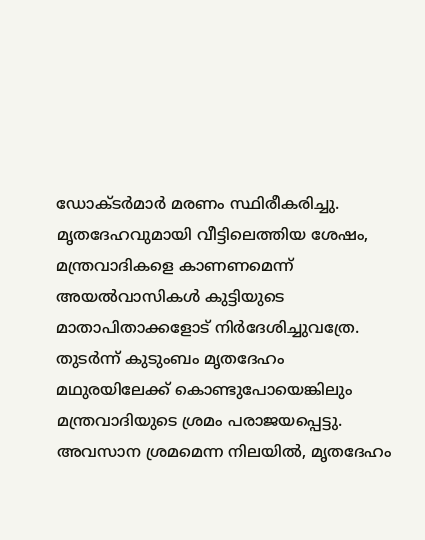ഡോക്ടര്‍മാര്‍ മരണം സ്ഥിരീകരിച്ചു. മൃതദേഹവുമായി വീട്ടിലെത്തിയ ശേഷം, മന്ത്രവാദികളെ കാണണമെന്ന് അയല്‍വാസികള്‍ കുട്ടിയുടെ മാതാപിതാക്കളോട് നിര്‍ദേശിച്ചുവത്രേ. തുടര്‍ന്ന് കുടുംബം മൃതദേഹം മഥുരയിലേക്ക് കൊണ്ടുപോയെങ്കിലും മന്ത്രവാദിയുടെ ശ്രമം പരാജയപ്പെട്ടു. അവസാന ശ്രമമെന്ന നിലയില്‍, മൃതദേഹം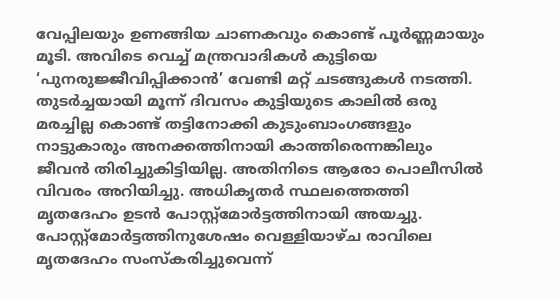വേപ്പിലയും ഉണങ്ങിയ ചാണകവും കൊണ്ട് പൂര്‍ണ്ണമായും മൂടി. അവിടെ വെച്ച് മന്ത്രവാദികള്‍ കുട്ടിയെ ‘പുനരുജ്ജീവിപ്പിക്കാന്‍’ വേണ്ടി മറ്റ് ചടങ്ങുകള്‍ നടത്തി. തുടര്‍ച്ചയായി മൂന്ന് ദിവസം കുട്ടിയുടെ കാലില്‍ ഒരു മരച്ചില്ല കൊണ്ട് തട്ടിനോക്കി കുടുംബാംഗങ്ങളും നാട്ടുകാരും അനക്കത്തിനായി കാത്തിരെന്നങ്കിലും ജീവന്‍ തിരിച്ചുകിട്ടിയില്ല. അതിനിടെ ആരോ പൊലീസില്‍ വിവരം അറിയിച്ചു. അധികൃതര്‍ സ്ഥലത്തെത്തി മൃതദേഹം ഉടന്‍ പോസ്റ്റ്മോര്‍ട്ടത്തിനായി അയച്ചു. പോസ്റ്റ്മോര്‍ട്ടത്തിനുശേഷം വെള്ളിയാഴ്ച രാവിലെ മൃതദേഹം സംസ്‌കരിച്ചുവെന്ന്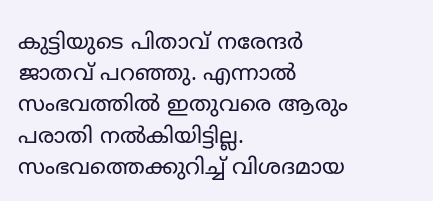കുട്ടിയുടെ പിതാവ് നരേന്ദര്‍ ജാതവ് പറഞ്ഞു. എന്നാല്‍ സംഭവത്തില്‍ ഇതുവരെ ആരും പരാതി നല്‍കിയിട്ടില്ല. സംഭവത്തെക്കുറിച്ച് വിശദമായ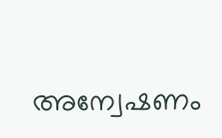അന്വേഷണം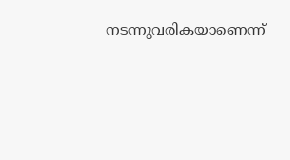നടന്നുവരികയാണെന്ന്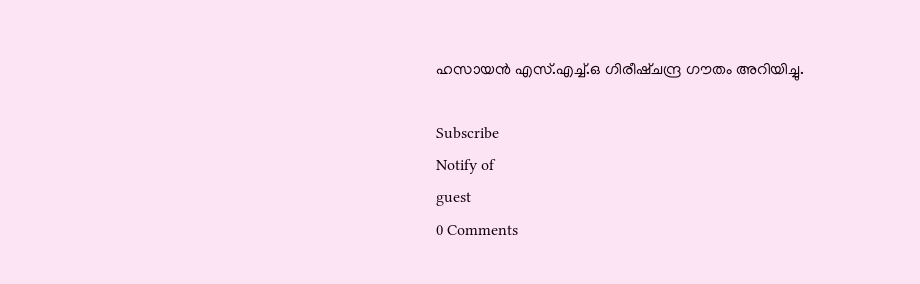ഹസായന്‍ എസ്.എച്ച്.ഒ ഗിരീഷ്ചന്ദ്ര ഗൗതം അറിയിച്ചു.

Subscribe
Notify of
guest
0 Comments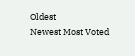Oldest
Newest Most Voted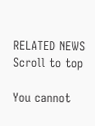RELATED NEWS
Scroll to top

You cannot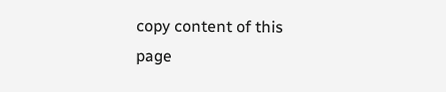copy content of this page